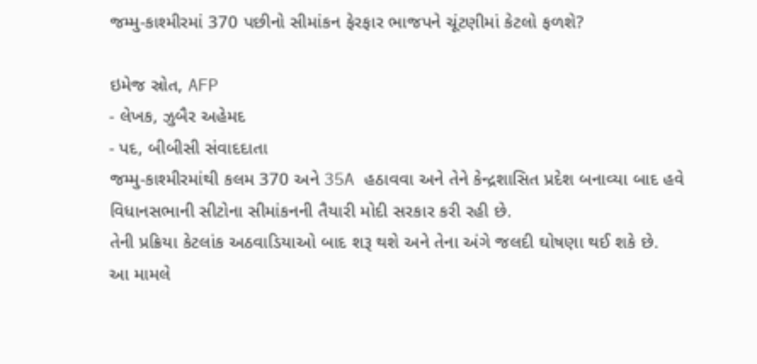જમ્મુ-કાશ્મીરમાં 370 પછીનો સીમાંકન ફેરફાર ભાજપને ચૂંટણીમાં કેટલો ફળશે?

ઇમેજ સ્રોત, AFP
- લેખક, ઝુબૈર અહેમદ
- પદ, બીબીસી સંવાદદાતા
જમ્મુ-કાશ્મીરમાંથી કલમ 370 અને 35A હઠાવવા અને તેને કેન્દ્રશાસિત પ્રદેશ બનાવ્યા બાદ હવે વિધાનસભાની સીટોના સીમાંકનની તૈયારી મોદી સરકાર કરી રહી છે.
તેની પ્રક્રિયા કેટલાંક અઠવાડિયાઓ બાદ શરૂ થશે અને તેના અંગે જલદી ઘોષણા થઈ શકે છે.
આ મામલે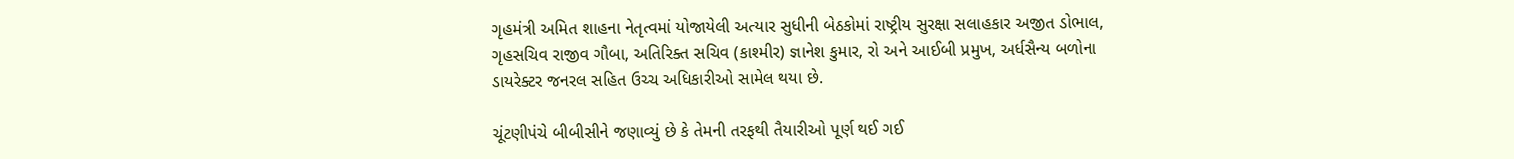ગૃહમંત્રી અમિત શાહના નેતૃત્વમાં યોજાયેલી અત્યાર સુધીની બેઠકોમાં રાષ્ટ્રીય સુરક્ષા સલાહકાર અજીત ડોભાલ, ગૃહસચિવ રાજીવ ગૌબા, અતિરિક્ત સચિવ (કાશ્મીર) જ્ઞાનેશ કુમાર, રો અને આઈબી પ્રમુખ, અર્ધસૈન્ય બળોના ડાયરેક્ટર જનરલ સહિત ઉચ્ચ અધિકારીઓ સામેલ થયા છે.

ચૂંટણીપંચે બીબીસીને જણાવ્યું છે કે તેમની તરફથી તૈયારીઓ પૂર્ણ થઈ ગઈ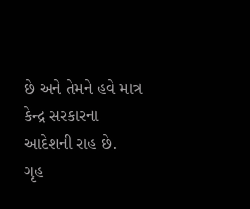છે અને તેમને હવે માત્ર કેન્દ્ર સરકારના આદેશની રાહ છે.
ગૃહ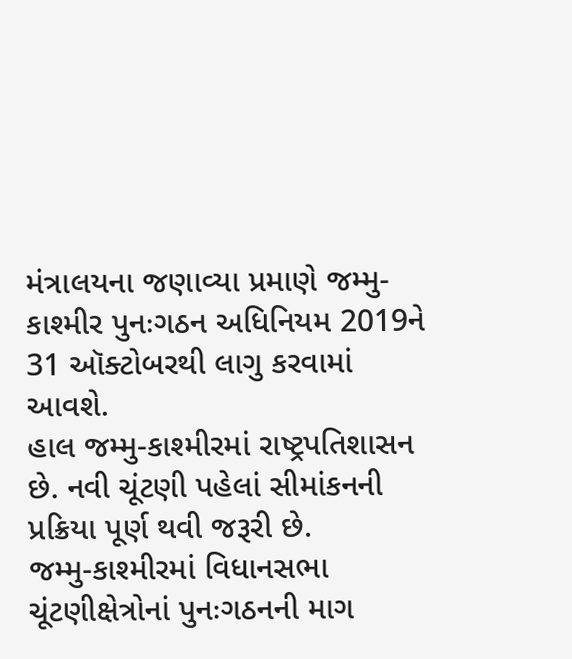મંત્રાલયના જણાવ્યા પ્રમાણે જમ્મુ-કાશ્મીર પુનઃગઠન અધિનિયમ 2019ને 31 ઑક્ટોબરથી લાગુ કરવામાં આવશે.
હાલ જમ્મુ-કાશ્મીરમાં રાષ્ટ્રપતિશાસન છે. નવી ચૂંટણી પહેલાં સીમાંકનની પ્રક્રિયા પૂર્ણ થવી જરૂરી છે.
જમ્મુ-કાશ્મીરમાં વિધાનસભા ચૂંટણીક્ષેત્રોનાં પુનઃગઠનની માગ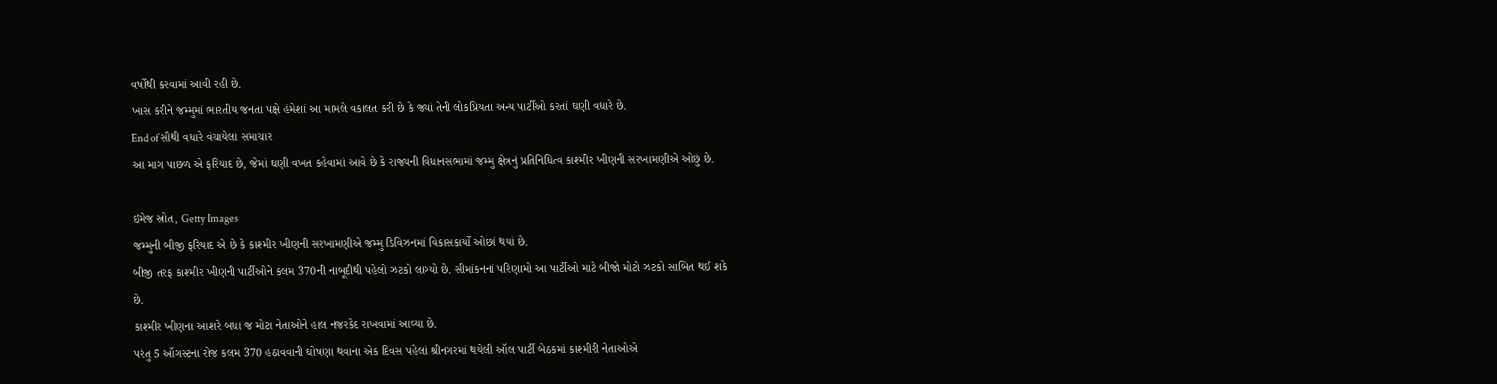વર્ષોથી કરવામાં આવી રહી છે.
ખાસ કરીને જમ્મુમાં ભારતીય જનતા પક્ષે હંમેશાં આ મામલે વકાલત કરી છે કે જ્યાં તેની લોકપ્રિયતા અન્ય પાર્ટીઓ કરતાં ઘણી વધારે છે.
End of સૌથી વધારે વંચાયેલા સમાચાર
આ માગ પાછળ એ ફરિયાદ છે, જેમાં ઘણી વખત કહેવામાં આવે છે કે રાજ્યની વિધાનસભામાં જમ્મુ ક્ષેત્રનું પ્રતિનિધિત્વ કાશ્મીર ખીણની સરખામણીએ ઓછું છે.

ઇમેજ સ્રોત, Getty Images
જમ્મુની બીજી ફરિયાદ એ છે કે કાશ્મીર ખીણની સરખામણીએ જમ્મુ ડિવિઝનમાં વિકાસકાર્યો ઓછાં થયાં છે.
બીજી તરફ કાશ્મીર ખીણની પાર્ટીઓને કલમ 370ની નાબૂદીથી પહેલો ઝટકો લાગ્યો છે. સીમાંકનનાં પરિણામો આ પાર્ટીઓ માટે બીજો મોટો ઝટકો સાબિત થઈ શકે છે.
કાશ્મીર ખીણના આશરે બધા જ મોટા નેતાઓને હાલ નજરકેદ રાખવામાં આવ્યા છે.
પરંતુ 5 ઑગસ્ટના રોજ કલમ 370 હઠાવવાની ઘોષણા થવાના એક દિવસ પહેલાં શ્રીનગરમાં થયેલી ઑલ પાર્ટી બેઠકમાં કાશ્મીરી નેતાઓએ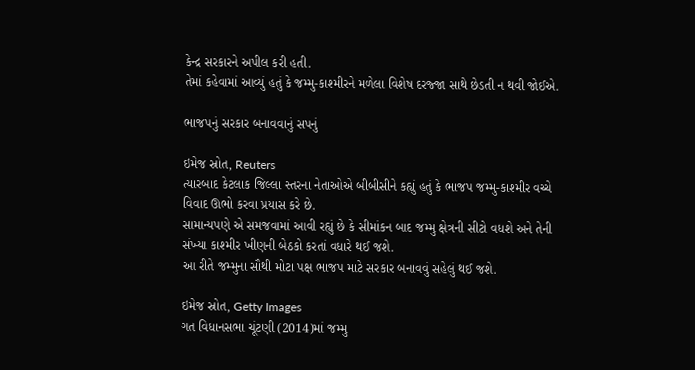કેન્દ્ર સરકારને અપીલ કરી હતી.
તેમાં કહેવામાં આવ્યું હતું કે જમ્મુ-કાશ્મીરને મળેલા વિશેષ દરજ્જા સાથે છેડતી ન થવી જોઈએ.

ભાજપનું સરકાર બનાવવાનું સપનું

ઇમેજ સ્રોત, Reuters
ત્યારબાદ કેટલાક જિલ્લા સ્તરના નેતાઓએ બીબીસીને કહ્યું હતું કે ભાજપ જમ્મુ-કાશ્મીર વચ્ચે વિવાદ ઊભો કરવા પ્રયાસ કરે છે.
સામાન્યપણે એ સમજવામાં આવી રહ્યું છે કે સીમાંકન બાદ જમ્મુ ક્ષેત્રની સીટો વધશે અને તેની સંખ્યા કાશ્મીર ખીણની બેઠકો કરતાં વધારે થઈ જશે.
આ રીતે જમ્મુના સૌથી મોટા પક્ષ ભાજપ માટે સરકાર બનાવવું સહેલું થઈ જશે.

ઇમેજ સ્રોત, Getty Images
ગત વિધાનસભા ચૂંટણી (2014)માં જમ્મુ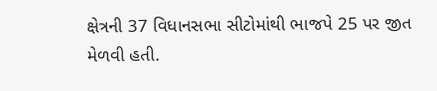ક્ષેત્રની 37 વિધાનસભા સીટોમાંથી ભાજપે 25 પર જીત મેળવી હતી.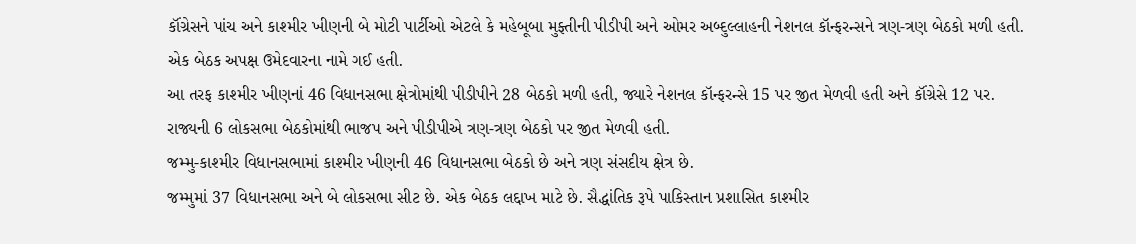કૉંગ્રેસને પાંચ અને કાશ્મીર ખીણની બે મોટી પાર્ટીઓ એટલે કે મહેબૂબા મુફ્તીની પીડીપી અને ઓમર અબ્દુલ્લાહની નેશનલ કૉન્ફરન્સને ત્રણ-ત્રણ બેઠકો મળી હતી. એક બેઠક અપક્ષ ઉમેદવારના નામે ગઈ હતી.
આ તરફ કાશ્મીર ખીણનાં 46 વિધાનસભા ક્ષેત્રોમાંથી પીડીપીને 28 બેઠકો મળી હતી, જ્યારે નેશનલ કૉન્ફરન્સે 15 પર જીત મેળવી હતી અને કૉંગ્રેસે 12 પર.
રાજ્યની 6 લોકસભા બેઠકોમાંથી ભાજપ અને પીડીપીએ ત્રણ-ત્રણ બેઠકો પર જીત મેળવી હતી.
જમ્મુ-કાશ્મીર વિધાનસભામાં કાશ્મીર ખીણની 46 વિધાનસભા બેઠકો છે અને ત્રણ સંસદીય ક્ષેત્ર છે.
જમ્મુમાં 37 વિધાનસભા અને બે લોકસભા સીટ છે. એક બેઠક લદ્દાખ માટે છે. સૈદ્ધાંતિક રૂપે પાકિસ્તાન પ્રશાસિત કાશ્મીર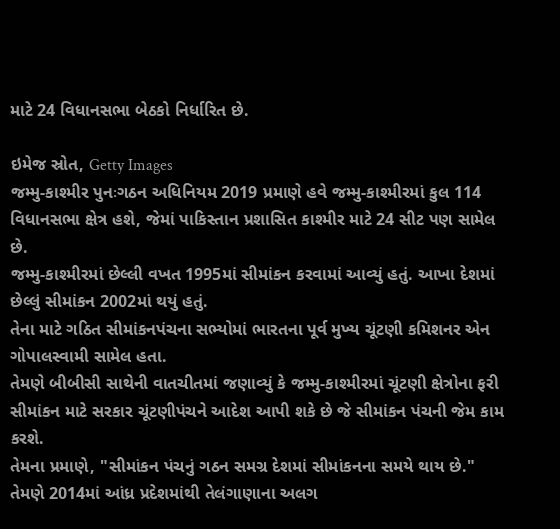માટે 24 વિધાનસભા બેઠકો નિર્ધારિત છે.

ઇમેજ સ્રોત, Getty Images
જમ્મુ-કાશ્મીર પુનઃગઠન અધિનિયમ 2019 પ્રમાણે હવે જમ્મુ-કાશ્મીરમાં કુલ 114 વિધાનસભા ક્ષેત્ર હશે, જેમાં પાકિસ્તાન પ્રશાસિત કાશ્મીર માટે 24 સીટ પણ સામેલ છે.
જમ્મુ-કાશ્મીરમાં છેલ્લી વખત 1995માં સીમાંકન કરવામાં આવ્યું હતું. આખા દેશમાં છેલ્લું સીમાંકન 2002માં થયું હતું.
તેના માટે ગઠિત સીમાંકનપંચના સભ્યોમાં ભારતના પૂર્વ મુખ્ય ચૂંટણી કમિશનર એન ગોપાલસ્વામી સામેલ હતા.
તેમણે બીબીસી સાથેની વાતચીતમાં જણાવ્યું કે જમ્મુ-કાશ્મીરમાં ચૂંટણી ક્ષેત્રોના ફરી સીમાંકન માટે સરકાર ચૂંટણીપંચને આદેશ આપી શકે છે જે સીમાંકન પંચની જેમ કામ કરશે.
તેમના પ્રમાણે, "સીમાંકન પંચનું ગઠન સમગ્ર દેશમાં સીમાંકનના સમયે થાય છે."
તેમણે 2014માં આંધ્ર પ્રદેશમાંથી તેલંગાણાના અલગ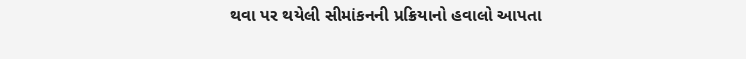થવા પર થયેલી સીમાંકનની પ્રક્રિયાનો હવાલો આપતા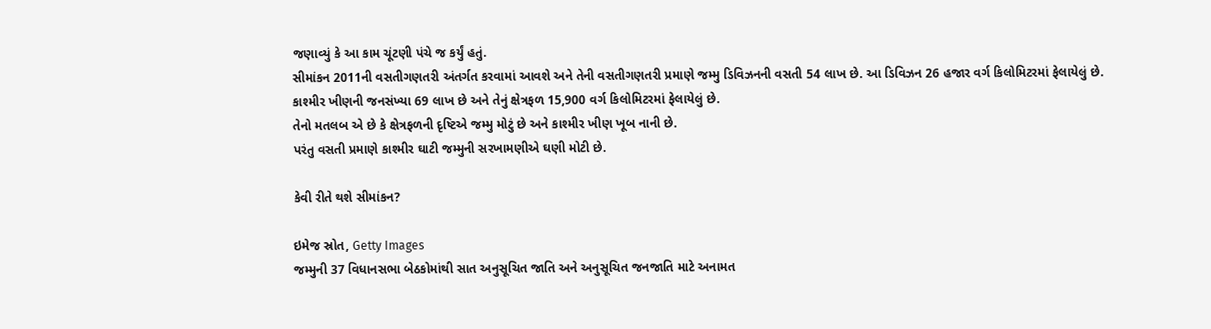જણાવ્યું કે આ કામ ચૂંટણી પંચે જ કર્યું હતું.
સીમાંકન 2011ની વસતીગણતરી અંતર્ગત કરવામાં આવશે અને તેની વસતીગણતરી પ્રમાણે જમ્મુ ડિવિઝનની વસતી 54 લાખ છે. આ ડિવિઝન 26 હજાર વર્ગ કિલોમિટરમાં ફેલાયેલું છે.
કાશ્મીર ખીણની જનસંખ્યા 69 લાખ છે અને તેનું ક્ષેત્રફળ 15,900 વર્ગ કિલોમિટરમાં ફેલાયેલું છે.
તેનો મતલબ એ છે કે ક્ષેત્રફળની દૃષ્ટિએ જમ્મુ મોટું છે અને કાશ્મીર ખીણ ખૂબ નાની છે.
પરંતુ વસતી પ્રમાણે કાશ્મીર ઘાટી જમ્મુની સરખામણીએ ઘણી મોટી છે.

કેવી રીતે થશે સીમાંકન?

ઇમેજ સ્રોત, Getty Images
જમ્મુની 37 વિધાનસભા બેઠકોમાંથી સાત અનુસૂચિત જાતિ અને અનુસૂચિત જનજાતિ માટે અનામત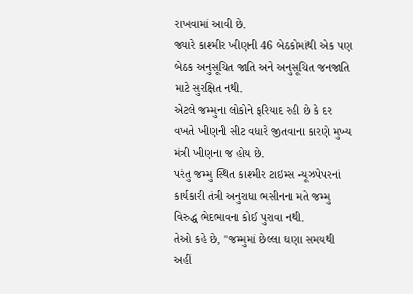રાખવામાં આવી છે.
જ્યારે કાશ્મીર ખીણની 46 બેઠકોમાંથી એક પણ બેઠક અનુસૂચિત જાતિ અને અનુસૂચિત જનજાતિ માટે સુરક્ષિત નથી.
એટલે જમ્મુના લોકોને ફરિયાદ રહી છે કે દર વખતે ખીણની સીટ વધારે જીતવાના કારણે મુખ્ય મંત્રી ખીણના જ હોય છે.
પરંતુ જમ્મુ સ્થિત કાશ્મીર ટાઇમ્સ ન્યૂઝપેપરનાં કાર્યકારી તંત્રી અનુરાધા ભસીનના મતે જમ્મુ વિરુદ્ધ ભેદભાવના કોઈ પુરાવા નથી.
તેઓ કહે છે, "જમ્મુમાં છેલ્લા ઘણા સમયથી અહીં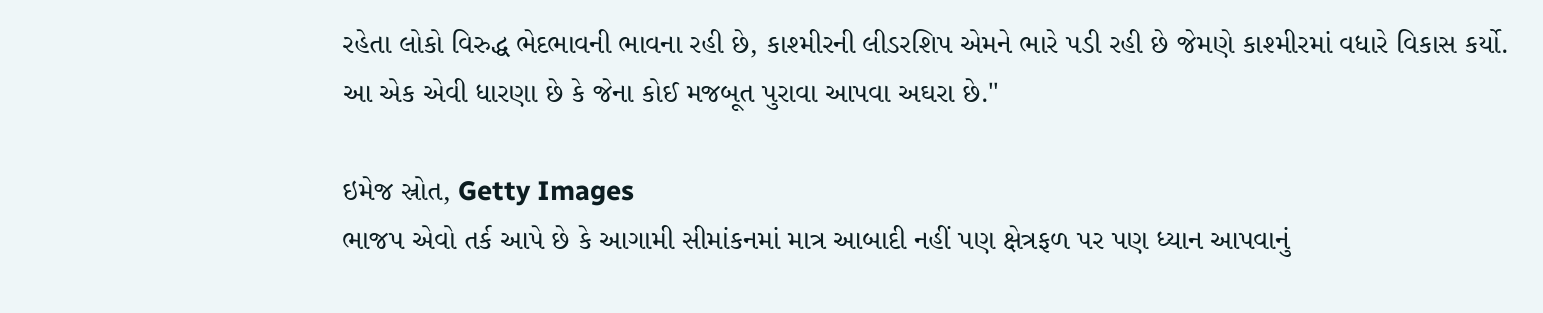રહેતા લોકો વિરુદ્ધ ભેદભાવની ભાવના રહી છે, કાશ્મીરની લીડરશિપ એમને ભારે પડી રહી છે જેમણે કાશ્મીરમાં વધારે વિકાસ કર્યો. આ એક એવી ધારણા છે કે જેના કોઈ મજબૂત પુરાવા આપવા અઘરા છે."

ઇમેજ સ્રોત, Getty Images
ભાજપ એવો તર્ક આપે છે કે આગામી સીમાંકનમાં માત્ર આબાદી નહીં પણ ક્ષેત્રફળ પર પણ ધ્યાન આપવાનું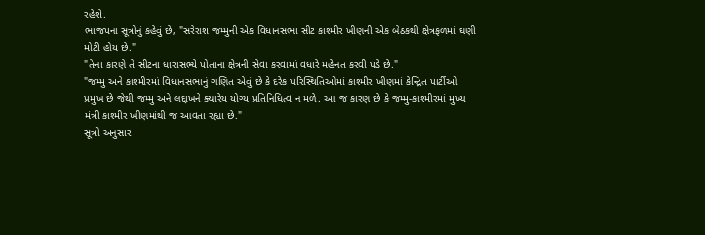રહેશે.
ભાજપના સૂત્રોનું કહેવું છે, "સરેરાશ જમ્મુની એક વિધાનસભા સીટ કાશ્મીર ખીણની એક બેઠકથી ક્ષેત્રફળમાં ઘણી મોટી હોય છે."
"તેના કારણે તે સીટના ધારાસભ્યે પોતાના ક્ષેત્રની સેવા કરવામાં વધારે મહેનત કરવી પડે છે."
"જમ્મુ અને કાશ્મીરમાં વિધાનસભાનું ગણિત એવું છે કે દરેક પરિસ્થિતિઓમાં કાશ્મીર ખીણમાં કેન્દ્રિત પાર્ટીઓ પ્રમુખ છે જેથી જમ્મુ અને લદ્દાખને ક્યારેય યોગ્ય પ્રતિનિધિત્વ ન મળે. આ જ કારણ છે કે જમ્મુ-કાશ્મીરમાં મુખ્ય મંત્રી કાશ્મીર ખીણમાંથી જ આવતા રહ્યા છે."
સૂત્રો અનુસાર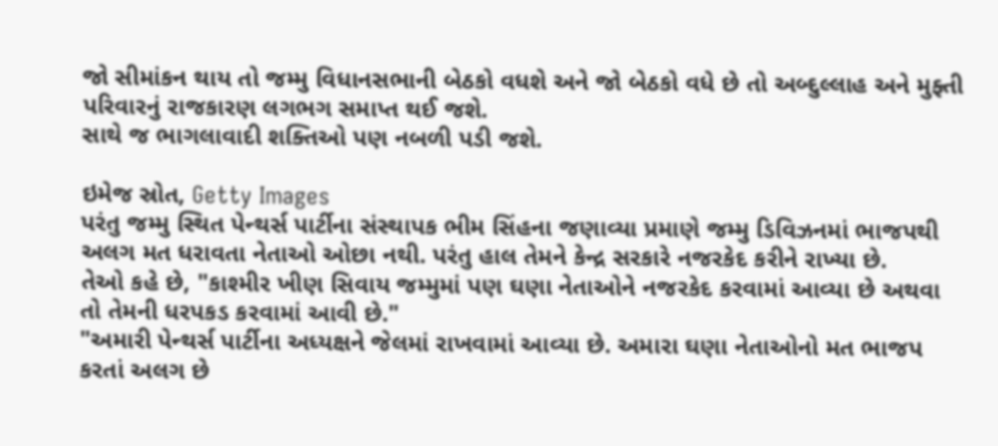જો સીમાંકન થાય તો જમ્મુ વિધાનસભાની બેઠકો વધશે અને જો બેઠકો વધે છે તો અબ્દુલ્લાહ અને મુફ્તી પરિવારનું રાજકારણ લગભગ સમાપ્ત થઈ જશે.
સાથે જ ભાગલાવાદી શક્તિઓ પણ નબળી પડી જશે.

ઇમેજ સ્રોત, Getty Images
પરંતુ જમ્મુ સ્થિત પેન્થર્સ પાર્ટીના સંસ્થાપક ભીમ સિંહના જણાવ્યા પ્રમાણે જમ્મુ ડિવિઝનમાં ભાજપથી અલગ મત ધરાવતા નેતાઓ ઓછા નથી. પરંતુ હાલ તેમને કેન્દ્ર સરકારે નજરકેદ કરીને રાખ્યા છે.
તેઓ કહે છે, "કાશ્મીર ખીણ સિવાય જમ્મુમાં પણ ઘણા નેતાઓને નજરકેદ કરવામાં આવ્યા છે અથવા તો તેમની ધરપકડ કરવામાં આવી છે."
"અમારી પેન્થર્સ પાર્ટીના અધ્યક્ષને જેલમાં રાખવામાં આવ્યા છે. અમારા ઘણા નેતાઓનો મત ભાજપ કરતાં અલગ છે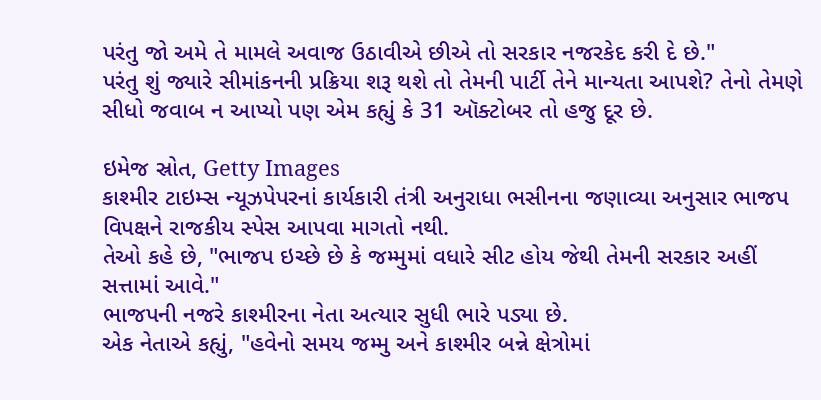પરંતુ જો અમે તે મામલે અવાજ ઉઠાવીએ છીએ તો સરકાર નજરકેદ કરી દે છે."
પરંતુ શું જ્યારે સીમાંકનની પ્રક્રિયા શરૂ થશે તો તેમની પાર્ટી તેને માન્યતા આપશે? તેનો તેમણે સીધો જવાબ ન આપ્યો પણ એમ કહ્યું કે 31 ઑક્ટોબર તો હજુ દૂર છે.

ઇમેજ સ્રોત, Getty Images
કાશ્મીર ટાઇમ્સ ન્યૂઝપેપરનાં કાર્યકારી તંત્રી અનુરાધા ભસીનના જણાવ્યા અનુસાર ભાજપ વિપક્ષને રાજકીય સ્પેસ આપવા માગતો નથી.
તેઓ કહે છે, "ભાજપ ઇચ્છે છે કે જમ્મુમાં વધારે સીટ હોય જેથી તેમની સરકાર અહીં સત્તામાં આવે."
ભાજપની નજરે કાશ્મીરના નેતા અત્યાર સુધી ભારે પડ્યા છે.
એક નેતાએ કહ્યું, "હવેનો સમય જમ્મુ અને કાશ્મીર બન્ને ક્ષેત્રોમાં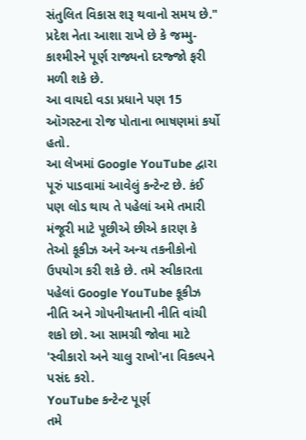સંતુલિત વિકાસ શરૂ થવાનો સમય છે."
પ્રદેશ નેતા આશા રાખે છે કે જમ્મુ-કાશ્મીરને પૂર્ણ રાજ્યનો દરજ્જો ફરી મળી શકે છે.
આ વાયદો વડા પ્રધાને પણ 15 ઑગસ્ટના રોજ પોતાના ભાષણમાં કર્યો હતો.
આ લેખમાં Google YouTube દ્વારા પૂરું પાડવામાં આવેલું કન્ટેન્ટ છે. કંઈ પણ લોડ થાય તે પહેલાં અમે તમારી મંજૂરી માટે પૂછીએ છીએ કારણ કે તેઓ કૂકીઝ અને અન્ય તકનીકોનો ઉપયોગ કરી શકે છે. તમે સ્વીકારતા પહેલાં Google YouTube કૂકીઝ નીતિ અને ગોપનીયતાની નીતિ વાંચી શકો છો. આ સામગ્રી જોવા માટે 'સ્વીકારો અને ચાલુ રાખો'ના વિકલ્પને પસંદ કરો.
YouTube કન્ટેન્ટ પૂર્ણ
તમે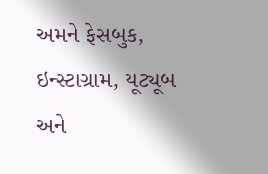અમને ફેસબુક, ઇન્સ્ટાગ્રામ, યૂટ્યૂબ અને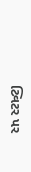ટ્વિટર પર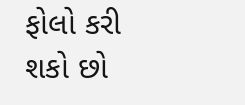ફોલો કરી શકો છો